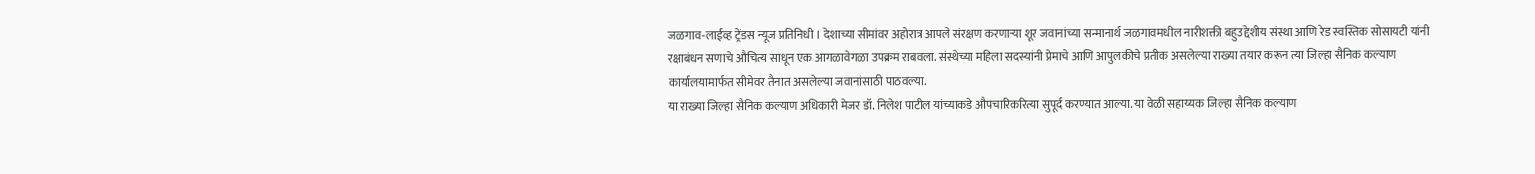जळगाव-लाईव्ह ट्रेंडस न्यूज प्रतिनिधी । देशाच्या सीमांवर अहोरात्र आपले संरक्षण करणाऱ्या शूर जवानांच्या सन्मानार्थ जळगावमधील नारीशक्ती बहुउद्देशीय संस्था आणि रेड स्वस्तिक सोसायटी यांनी रक्षाबंधन सणाचे औचित्य साधून एक आगळावेगळा उपक्रम राबवला. संस्थेच्या महिला सदस्यांनी प्रेमाचे आणि आपुलकीचे प्रतीक असलेल्या राख्या तयार करून त्या जिल्हा सैनिक कल्याण कार्यालयामार्फत सीमेवर तैनात असलेल्या जवानांसाठी पाठवल्या.
या राख्या जिल्हा सैनिक कल्याण अधिकारी मेजर डॉ. निलेश पाटील यांच्याकडे औपचारिकरित्या सुपूर्द करण्यात आल्या. या वेळी सहाय्यक जिल्हा सैनिक कल्याण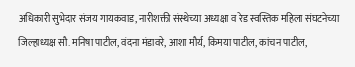अधिकारी सुभेदार संजय गायकवाड, नारीशक्ती संस्थेच्या अध्यक्षा व रेड स्वस्तिक महिला संघटनेच्या जिल्हाध्यक्ष सौ. मनिषा पाटील, वंदना मंडावरे, आशा मौर्य, किमया पाटील, कांचन पाटील,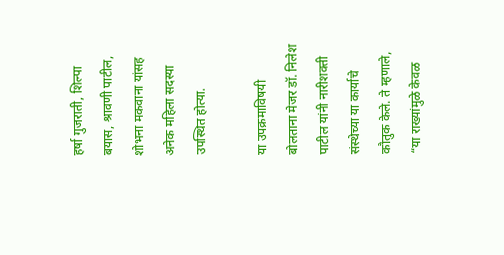हर्षा गुजराती, शिल्पा बयास, श्रावणी पाटील, शोभना मकवाना यांसह अनेक महिला सदस्या उपस्थित होत्या.

या उपक्रमाविषयी बोलताना मेजर डॉ. निलेश पाटील यांनी नारीशक्ती संस्थेच्या या कार्याचे कौतुक केले. ते म्हणाले, “या राख्यांमुळे केवळ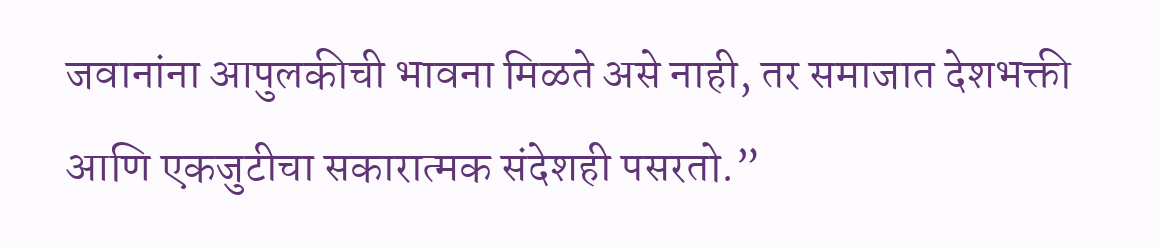जवानांना आपुलकीची भावना मिळते असे नाही, तर समाजात देशभक्ती आणि एकजुटीचा सकारात्मक संदेशही पसरतो.”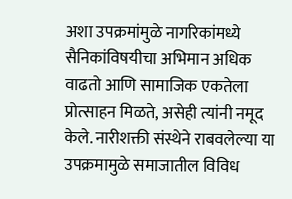अशा उपक्रमांमुळे नागरिकांमध्ये सैनिकांविषयीचा अभिमान अधिक वाढतो आणि सामाजिक एकतेला प्रोत्साहन मिळते, असेही त्यांनी नमूद केले. नारीशक्ती संस्थेने राबवलेल्या या उपक्रमामुळे समाजातील विविध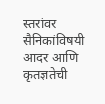स्तरांवर सैनिकांविषयी आदर आणि कृतज्ञतेची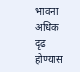भावना अधिक दृढ होण्यास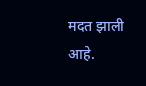मदत झाली आहे.